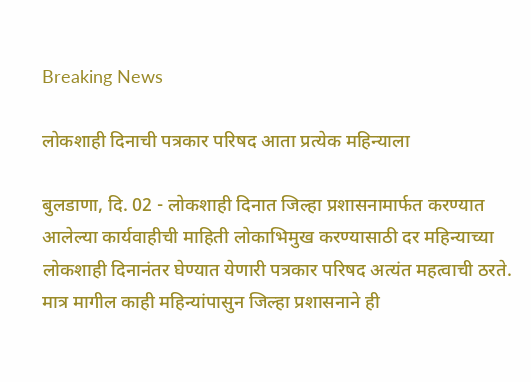Breaking News

लोकशाही दिनाची पत्रकार परिषद आता प्रत्येक महिन्याला

बुलडाणा, दि. 02 - लोकशाही दिनात जिल्हा प्रशासनामार्फत करण्यात आलेल्या कार्यवाहीची माहिती लोकाभिमुख करण्यासाठी दर महिन्याच्या लोकशाही दिनानंतर घेण्यात येणारी पत्रकार परिषद अत्यंत महत्वाची ठरते. मात्र मागील काही महिन्यांपासुन जिल्हा प्रशासनाने ही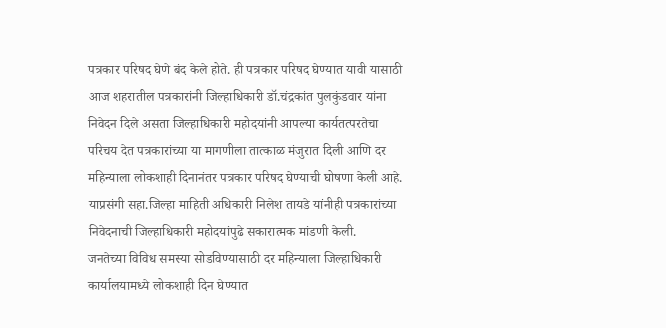पत्रकार परिषद घेणे बंद केले होते. ही पत्रकार परिषद घेण्यात यावी यासाठी आज शहरातील पत्रकारांनी जिल्हाधिकारी डॉ.चंद्रकांत पुलकुंडवार यांना निवेदन दिले असता जिल्हाधिकारी महोदयांनी आपल्या कार्यतत्परतेचा परिचय देत पत्रकारांच्या या मागणीला तात्काळ मंजुरात दिली आणि दर महिन्याला लोकशाही दिनानंतर पत्रकार परिषद घेण्याची घोषणा केली आहे. याप्रसंगी सहा.जिल्हा माहिती अधिकारी निलेश तायडे यांनीही पत्रकारांच्या निवेदनाची जिल्हाधिकारी महोदयांपुढे सकारात्मक मांडणी केली.
जनतेच्या विविध समस्या सोडविण्यासाठी दर महिन्याला जिल्हाधिकारी कार्यालयामध्ये लोकशाही दिन घेण्यात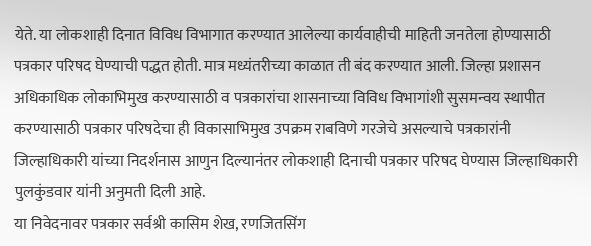येते. या लोकशाही दिनात विविध विभागात करण्यात आलेल्या कार्यवाहीची माहिती जनतेला होण्यासाठी पत्रकार परिषद घेण्याची पद्धत होती. मात्र मध्यंतरीच्या काळात ती बंद करण्यात आली. जिल्हा प्रशासन अधिकाधिक लोकाभिमुख करण्यासाठी व पत्रकारांचा शासनाच्या विविध विभागांशी सुसमन्वय स्थापीत करण्यासाठी पत्रकार परिषदेचा ही विकासाभिमुख उपक्रम राबविणे गरजेचे असल्याचे पत्रकारांनी जिल्हाधिकारी यांच्या निदर्शनास आणुन दिल्यानंतर लोकशाही दिनाची पत्रकार परिषद घेण्यास जिल्हाधिकारी पुलकुंडवार यांनी अनुमती दिली आहे.
या निवेदनावर पत्रकार सर्वश्री कासिम शेख, रणजितसिंग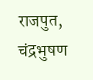राजपुत, चंद्रभुषण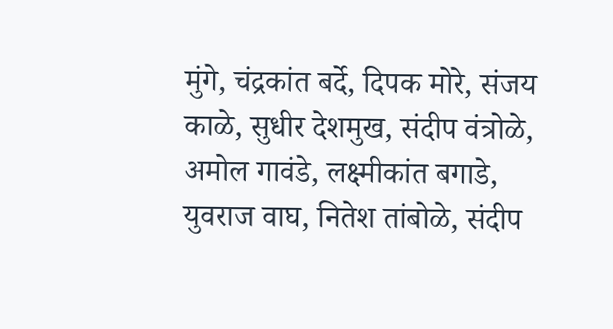मुंगे, चंद्रकांत बर्दे, दिपक मोरे, संजय काळे, सुधीर देशमुख, संदीप वंत्रोळे, अमोल गावंडे, लक्ष्मीकांत बगाडे, युवराज वाघ, नितेश तांबोळे, संदीप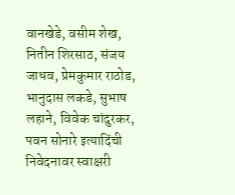वानखेडे, वसीम शेख, नितीन शिरसाठ, संजय जाधव, प्रेमकुमार राठोड, भानुदास लकडे, सुभाष लहाने, विवेक चांदुरकर, पवन सोनारे इत्यादिंची निवेदनावर स्वाक्षरी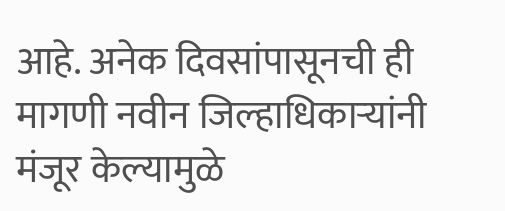आहे. अनेक दिवसांपासूनची ही मागणी नवीन जिल्हाधिकार्‍यांनी मंजूर केल्यामुळे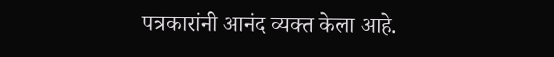पत्रकारांनी आनंद व्यक्त केला आहे.